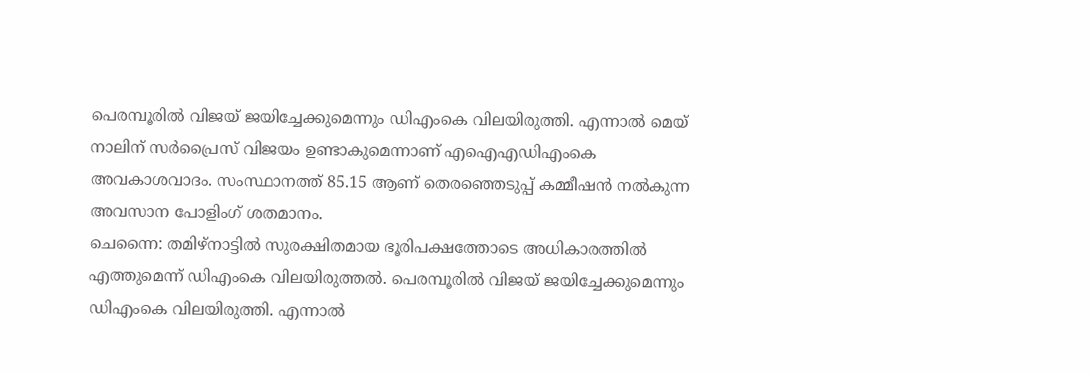പെരമ്പൂരിൽ വിജയ് ജയിച്ചേക്കുമെന്നും ഡിഎംകെ വിലയിരുത്തി. എന്നാൽ മെയ് നാലിന് സർപ്രൈസ് വിജയം ഉണ്ടാകുമെന്നാണ് എഐഎഡിഎംകെ അവകാശവാദം. സംസ്ഥാനത്ത് 85.15 ആണ് തെരഞ്ഞെടുപ്പ് കമ്മീഷൻ നൽകുന്ന അവസാന പോളിംഗ് ശതമാനം.
ചെന്നൈ: തമിഴ്നാട്ടിൽ സുരക്ഷിതമായ ഭൂരിപക്ഷത്തോടെ അധികാരത്തിൽ എത്തുമെന്ന് ഡിഎംകെ വിലയിരുത്തൽ. പെരമ്പൂരിൽ വിജയ് ജയിച്ചേക്കുമെന്നും ഡിഎംകെ വിലയിരുത്തി. എന്നാൽ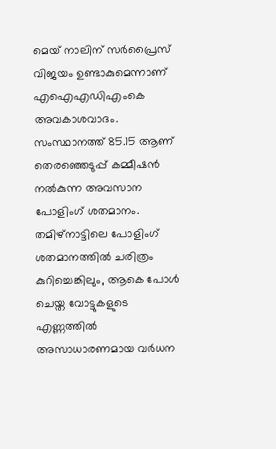മെയ് നാലിന് സർപ്രൈസ് വിജയം ഉണ്ടാകുമെന്നാണ് എഐഎഡിഎംകെ അവകാശവാദം. സംസ്ഥാനത്ത് 85.15 ആണ് തെരഞ്ഞെടുപ്പ് കമ്മീഷൻ നൽകുന്ന അവസാന പോളിംഗ് ശതമാനം.
തമിഴ്നാട്ടിലെ പോളിംഗ് ശതമാനത്തിൽ ചരിത്രം കുറിച്ചെങ്കിലും, ആകെ പോൾ ചെയ്ത വോട്ടുകളുടെ എണ്ണത്തിൽ അസാധാരണമായ വർധന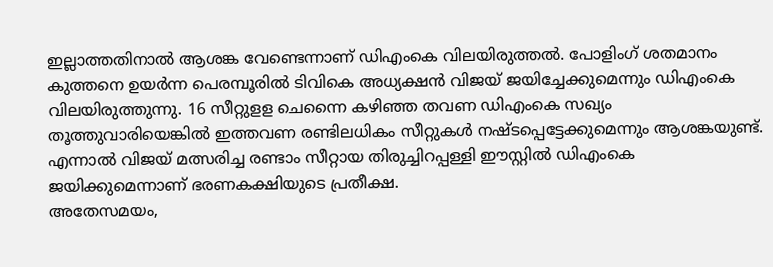ഇല്ലാത്തതിനാൽ ആശങ്ക വേണ്ടെന്നാണ് ഡിഎംകെ വിലയിരുത്തൽ. പോളിംഗ് ശതമാനം കുത്തനെ ഉയർന്ന പെരമ്പൂരിൽ ടിവികെ അധ്യക്ഷൻ വിജയ് ജയിച്ചേക്കുമെന്നും ഡിഎംകെ വിലയിരുത്തുന്നു. 16 സീറ്റുളള ചെന്നൈ കഴിഞ്ഞ തവണ ഡിഎംകെ സഖ്യം തൂത്തുവാരിയെങ്കിൽ ഇത്തവണ രണ്ടിലധികം സീറ്റുകൾ നഷ്ടപ്പെട്ടേക്കുമെന്നും ആശങ്കയുണ്ട്. എന്നാൽ വിജയ് മത്സരിച്ച രണ്ടാം സീറ്റായ തിരുച്ചിറപ്പള്ളി ഈസ്റ്റിൽ ഡിഎംകെ ജയിക്കുമെന്നാണ് ഭരണകക്ഷിയുടെ പ്രതീക്ഷ.
അതേസമയം,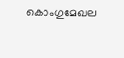കൊംഗുമേഖല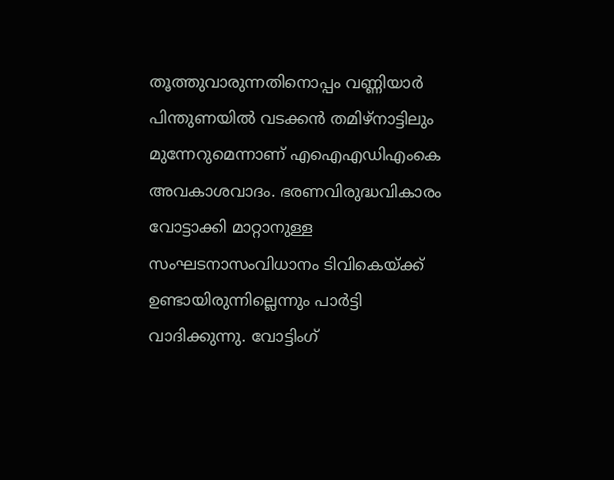തൂത്തുവാരുന്നതിനൊപ്പം വണ്ണിയാർ പിന്തുണയിൽ വടക്കൻ തമിഴ്നാട്ടിലും മുന്നേറുമെന്നാണ് എഐഎഡിഎംകെ അവകാശവാദം. ഭരണവിരുദ്ധവികാരം വോട്ടാക്കി മാറ്റാനുള്ള സംഘടനാസംവിധാനം ടിവികെയ്ക്ക് ഉണ്ടായിരുന്നില്ലെന്നും പാർട്ടി വാദിക്കുന്നു. വോട്ടിംഗ്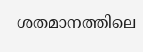ശതമാനത്തിലെ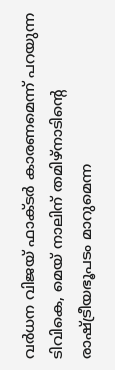വർധന വിജയ് ഫാക്ടർ കാരണമെന്ന് പറയുന്ന ടിവികെ, മെയ് നാലിന് തമിഴ്നാടിൻ്റെ രാഷ്ട്രീയഭൂപടം മാറുമെന്ന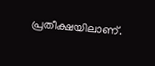പ്രതീക്ഷയിലാണ്.